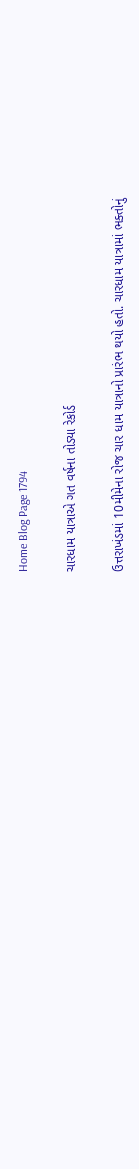Home Blog Page 1794

ચારધામ યાત્રાએ ગત વર્ષના તોડ્યા રેકોર્ડ

ઉત્તરાખંડમાં 10મીમેના રોજ ચાર ધામ યાત્રાનો પ્રારંભ થયો હતો. ચારધામ યાત્રામાં ભક્તોનું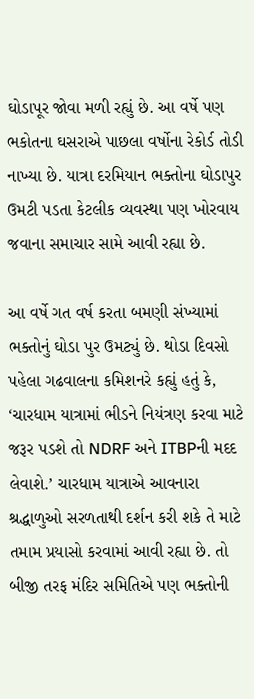ઘોડાપૂર જોવા મળી રહ્યું છે. આ વર્ષે પણ ભકોતના ઘસરાએ પાછલા વર્ષોના રેકોર્ડ તોડી નાખ્યા છે. યાત્રા દરમિયાન ભક્તોના ઘોડાપુર ઉમટી પડતા કેટલીક વ્યવસ્થા પણ ખોરવાય જવાના સમાચાર સામે આવી રહ્યા છે.

આ વર્ષે ગત વર્ષ કરતા બમણી સંખ્યામાં ભક્તોનું ઘોડા પુર ઉમટ્યું છે. થોડા દિવસો પહેલા ગઢવાલના કમિશનરે કહ્યું હતું કે, ‘ચારધામ યાત્રામાં ભીડને નિયંત્રણ કરવા માટે જરૂર પડશે તો NDRF અને ITBPની મદદ લેવાશે.’ ચારધામ યાત્રાએ આવનારા શ્રદ્ધાળુઓ સરળતાથી દર્શન કરી શકે તે માટે તમામ પ્રયાસો કરવામાં આવી રહ્યા છે. તો બીજી તરફ મંદિર સમિતિએ પણ ભક્તોની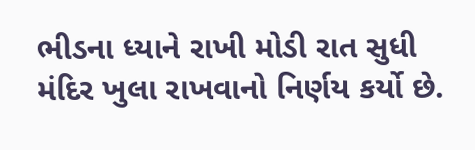ભીડના ધ્યાને રાખી મોડી રાત સુધી મંદિર ખુલા રાખવાનો નિર્ણય કર્યો છે.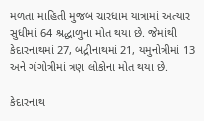મળતા માહિતી મુજબ ચારધામ યાત્રામાં અત્યાર સુધીમાં 64 શ્રદ્ધાળુના મોત થયા છે. જેમાંથી કેદારનાથમાં 27, બદ્રીનાથમાં 21, યમુનોત્રીમાં 13 અને ગંગોત્રીમાં ત્રણ લોકોના મોત થયા છે.

કેદારનાથ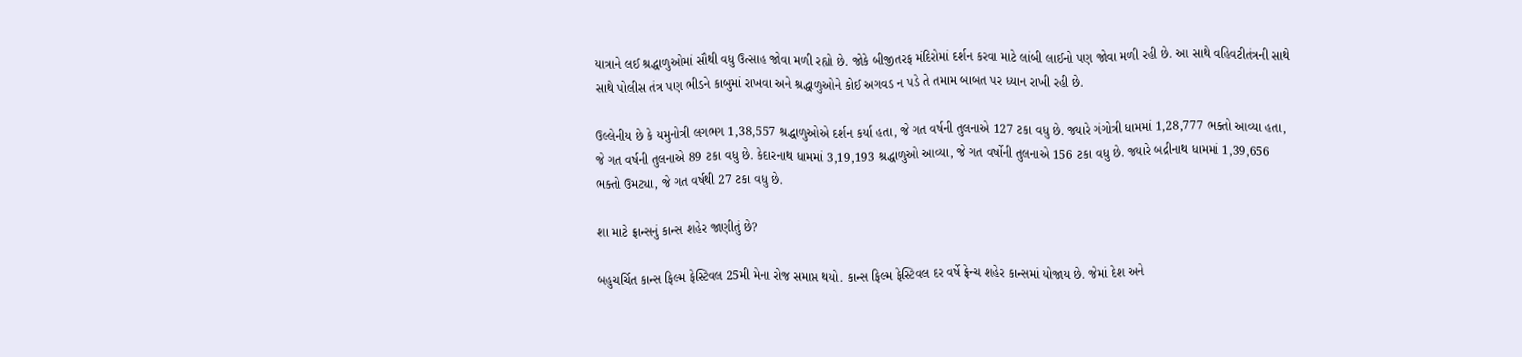યાત્રાને લઈ શ્રદ્ધાળુઓમાં સૌથી વધુ ઉત્સાહ જોવા મળી રહ્યો છે. જોકે બીજીતરફ મંદિરોમાં દર્શન કરવા માટે લાંબી લાઈનો પણ જોવા મળી રહી છે. આ સાથે વહિવટીતંત્રની સાથે સાથે પોલીસ તંત્ર પણ ભીડને કાબુમાં રાખવા અને શ્રદ્ધાળુઓને કોઈ અગવડ ન પડે તે તમામ બાબત પર ધ્યાન રાખી રહી છે.

ઉલ્લેનીય છે કે યમુનોત્રી લગભગ 1,38,557 શ્રદ્ધાળુઓએ દર્શન કર્યા હતા, જે ગત વર્ષની તુલનાએ 127 ટકા વધુ છે. જ્યારે ગંગોત્રી ધામમાં 1,28,777 ભક્તો આવ્યા હતા, જે ગત વર્ષની તુલનાએ 89 ટકા વધુ છે. કેદારનાથ ધામમાં 3,19,193 શ્રદ્ધાળુઓ આવ્યા, જે ગત વર્ષોની તુલનાએ 156 ટકા વધુ છે. જ્યારે બદ્રીનાથ ધામમાં 1,39,656 ભક્તો ઉમટ્યા, જે ગત વર્ષથી 27 ટકા વધુ છે.

શા માટે ફ્રાન્સનું કાન્સ શહેર જાણીતું છે?

બહુચર્ચિત કાન્સ ફિલ્મ ફેસ્ટિવલ 25મી મેના રોજ સમાપ્ત થયો. કાન્સ ફિલ્મ ફેસ્ટિવલ દર વર્ષે ફ્રેન્ચ શહેર કાન્સમાં યોજાય છે. જેમાં દેશ અને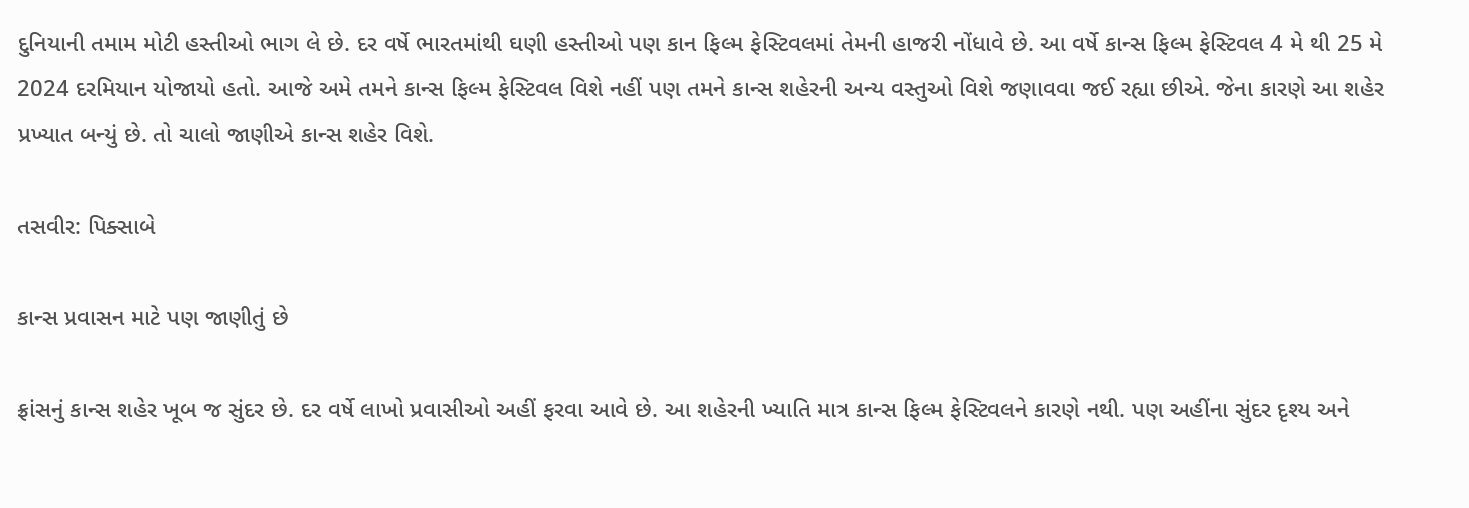દુનિયાની તમામ મોટી હસ્તીઓ ભાગ લે છે. દર વર્ષે ભારતમાંથી ઘણી હસ્તીઓ પણ કાન ફિલ્મ ફેસ્ટિવલમાં તેમની હાજરી નોંધાવે છે. આ વર્ષે કાન્સ ફિલ્મ ફેસ્ટિવલ 4 મે થી 25 મે 2024 દરમિયાન યોજાયો હતો. આજે અમે તમને કાન્સ ફિલ્મ ફેસ્ટિવલ વિશે નહીં પણ તમને કાન્સ શહેરની અન્ય વસ્તુઓ વિશે જણાવવા જઈ રહ્યા છીએ. જેના કારણે આ શહેર પ્રખ્યાત બન્યું છે. તો ચાલો જાણીએ કાન્સ શહેર વિશે.

તસવીર: પિક્સાબે

કાન્સ પ્રવાસન માટે પણ જાણીતું છે

ફ્રાંસનું કાન્સ શહેર ખૂબ જ સુંદર છે. દર વર્ષે લાખો પ્રવાસીઓ અહીં ફરવા આવે છે. આ શહેરની ખ્યાતિ માત્ર કાન્સ ફિલ્મ ફેસ્ટિવલને કારણે નથી. પણ અહીંના સુંદર દૃશ્ય અને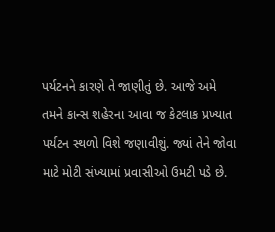પર્યટનને કારણે તે જાણીતું છે. આજે અમે તમને કાન્સ શહેરના આવા જ કેટલાક પ્રખ્યાત પર્યટન સ્થળો વિશે જણાવીશું. જ્યાં તેને જોવા માટે મોટી સંખ્યામાં પ્રવાસીઓ ઉમટી પડે છે.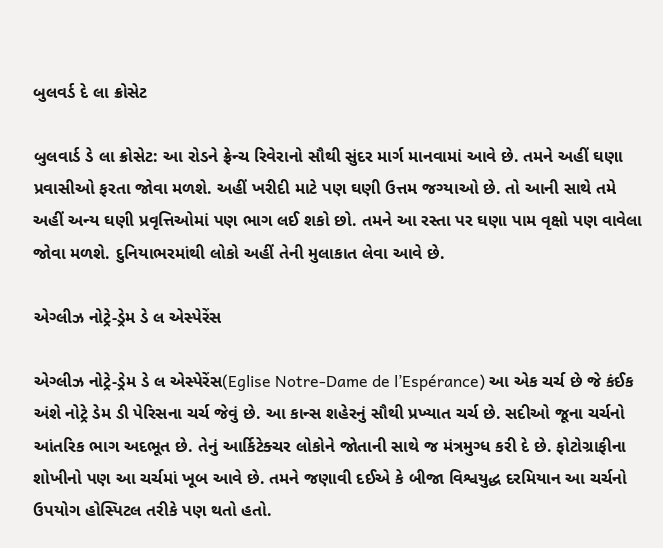બુલવર્ડ દે લા ક્રોસેટ

બુલવાર્ડ ડે લા ક્રોસેટ: આ રોડને ફ્રેન્ચ રિવેરાનો સૌથી સુંદર માર્ગ માનવામાં આવે છે. તમને અહીં ઘણા પ્રવાસીઓ ફરતા જોવા મળશે. અહીં ખરીદી માટે પણ ઘણી ઉત્તમ જગ્યાઓ છે. તો આની સાથે તમે અહીં અન્ય ઘણી પ્રવૃત્તિઓમાં પણ ભાગ લઈ શકો છો. તમને આ રસ્તા પર ઘણા પામ વૃક્ષો પણ વાવેલા જોવા મળશે. દુનિયાભરમાંથી લોકો અહીં તેની મુલાકાત લેવા આવે છે.

એગ્લીઝ નોટ્રે-ડ્રેમ ડે લ એસ્પેરેંસ

એગ્લીઝ નોટ્રે-ડ્રેમ ડે લ એસ્પેરેંસ(Eglise Notre-Dame de l’Espérance) આ એક ચર્ચ છે જે કંઈક અંશે નોટ્રે ડેમ ડી પેરિસના ચર્ચ જેવું છે. આ કાન્સ શહેરનું સૌથી પ્રખ્યાત ચર્ચ છે. સદીઓ જૂના ચર્ચનો આંતરિક ભાગ અદભૂત છે. તેનું આર્કિટેક્ચર લોકોને જોતાની સાથે જ મંત્રમુગ્ધ કરી દે છે. ફોટોગ્રાફીના શોખીનો પણ આ ચર્ચમાં ખૂબ આવે છે. તમને જણાવી દઈએ કે બીજા વિશ્વયુદ્ધ દરમિયાન આ ચર્ચનો ઉપયોગ હોસ્પિટલ તરીકે પણ થતો હતો.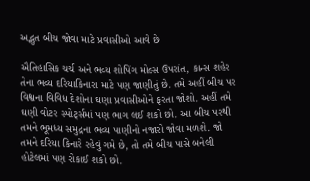અદ્ભુત બીચ જોવા માટે પ્રવાસીઓ આવે છે

ઐતિહાસિક ચર્ચ અને ભવ્ય શોપિંગ મોલ્સ ઉપરાંત, કાન્સ શહેર તેના ભવ્ય દરિયાકિનારા માટે પણ જાણીતું છે. તમે અહીં બીચ પર વિશ્વના વિવિધ દેશોના ઘણા પ્રવાસીઓને ફરતા જોશો. અહીં તમે ઘણી વોટર સ્પોર્ટ્સમાં પણ ભાગ લઈ શકો છો. આ બીચ પરથી તમને ભૂમધ્ય સમુદ્રના ભવ્ય પાણીનો નજારો જોવા મળશે. જો તમને દરિયા કિનારે રહેવું ગમે છે, તો તમે બીચ પાસે બનેલી હોટેલમાં પણ રોકાઈ શકો છો.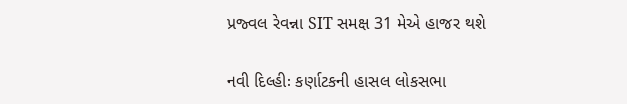પ્રજ્વલ રેવન્ના SIT સમક્ષ 31 મેએ હાજર થશે

નવી દિલ્હીઃ કર્ણાટકની હાસલ લોકસભા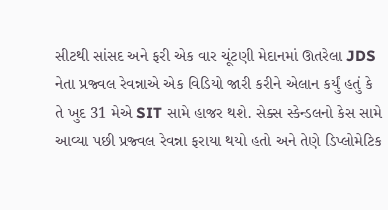સીટથી સાંસદ અને ફરી એક વાર ચૂંટણી મેદાનમાં ઊતરેલા JDS નેતા પ્રજ્વલ રેવન્નાએ એક વિડિયો જારી કરીને એલાન કર્યું હતું કે તે ખુદ 31 મેએ SIT સામે હાજર થશે. સેક્સ સ્કેન્ડલનો કેસ સામે આવ્યા પછી પ્રજ્વલ રેવન્ના ફરાયા થયો હતો અને તેણે ડિપ્લોમેટિક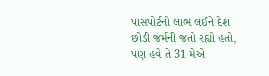પાસપોર્ટનો લાભ લઈને દેશ છોડી જર્મની જતો રહ્યો હતો, પણ હવે તે 31 મેએ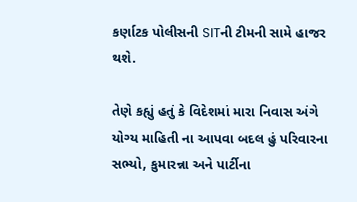કર્ણાટક પોલીસની SITની ટીમની સામે હાજર થશે.

તેણે કહ્યું હતું કે વિદેશમાં મારા નિવાસ અંગે યોગ્ય માહિતી ના આપવા બદલ હું પરિવારના સભ્યો, કુમારન્ના અને પાર્ટીના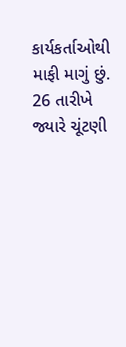કાર્યકર્તાઓથી માફી માગું છું. 26 તારીખે જ્યારે ચૂંટણી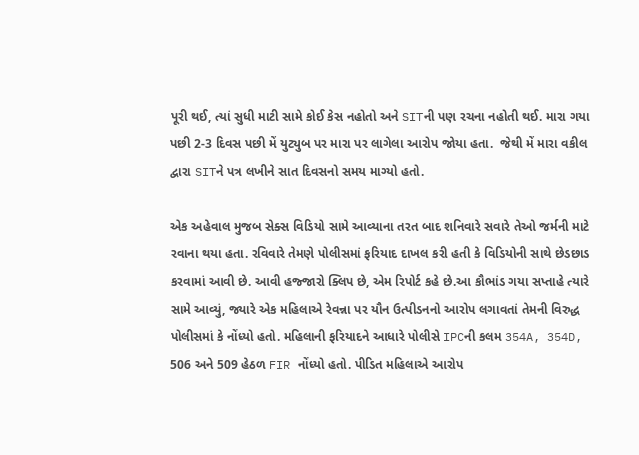પૂરી થઈ, ત્યાં સુધી માટી સામે કોઈ કેસ નહોતો અને SITની પણ રચના નહોતી થઈ. મારા ગયા પછી 2-3 દિવસ પછી મેં યુટ્યુબ પર મારા પર લાગેલા આરોપ જોયા હતા.  જેથી મેં મારા વકીલ દ્વારા SITને પત્ર લખીને સાત દિવસનો સમય માગ્યો હતો.

એક અહેવાલ મુજબ સેક્સ વિડિયો સામે આવ્યાના તરત બાદ શનિવારે સવારે તેઓ જર્મની માટે રવાના થયા હતા. રવિવારે તેમણે પોલીસમાં ફરિયાદ દાખલ કરી હતી કે વિડિયોની સાથે છેડછાડ કરવામાં આવી છે. આવી હજ્જારો ક્લિપ છે, એમ રિપોર્ટ કહે છે.આ કૌભાંડ ગયા સપ્તાહે ત્યારે સામે આવ્યું, જ્યારે એક મહિલાએ રેવન્ના પર યૌન ઉત્પીડનનો આરોપ લગાવતાં તેમની વિરુદ્ધ પોલીસમાં કે નોંધ્યો હતો. મહિલાની ફરિયાદને આધારે પોલીસે IPCની કલમ 354A, 354D, 506 અને 509 હેઠળ FIR નોંધ્યો હતો. પીડિત મહિલાએ આરોપ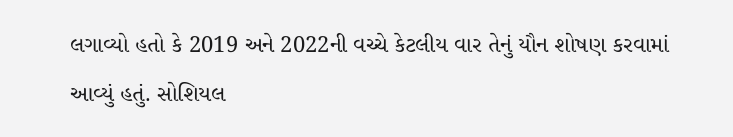લગાવ્યો હતો કે 2019 અને 2022ની વચ્ચે કેટલીય વાર તેનું યૌન શોષણ કરવામાં આવ્યું હતું. સોશિયલ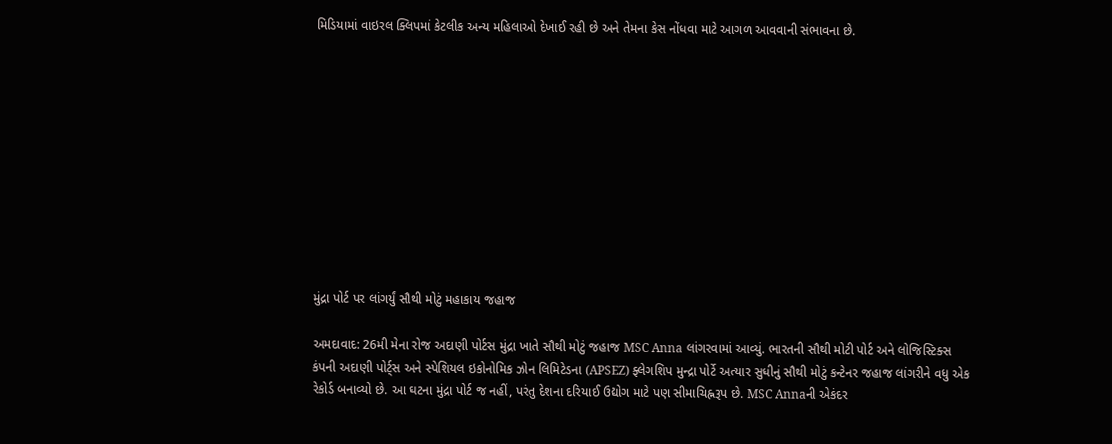મિડિયામાં વાઇરલ ક્લિપમાં કેટલીક અન્ય મહિલાઓ દેખાઈ રહી છે અને તેમના કેસ નોંધવા માટે આગળ આવવાની સંભાવના છે.











મુંદ્રા પોર્ટ પર લાંગર્યું સૌથી મોટું મહાકાય જહાજ

અમદાવાદ: 26મી મેના રોજ અદાણી પોર્ટસ મુંદ્રા ખાતે સૌથી મોટું જહાજ MSC Anna લાંગરવામાં આવ્યું. ભારતની સૌથી મોટી પોર્ટ અને લોજિસ્ટિક્સ કંપની અદાણી પોર્ટ્સ અને સ્પેશિયલ ઇકોનોમિક ઝોન લિમિટેડના (APSEZ) ફ્લેગશિપ મુન્દ્રા પોર્ટે અત્યાર સુધીનું સૌથી મોટું કન્ટેનર જહાજ લાંગરીને વધુ એક રેકોર્ડ બનાવ્યો છે. આ ઘટના મુંદ્રા પોર્ટ જ નહીં, પરંતુ દેશના દરિયાઈ ઉદ્યોગ માટે પણ સીમાચિહ્નરૂપ છે. MSC Annaની એકંદર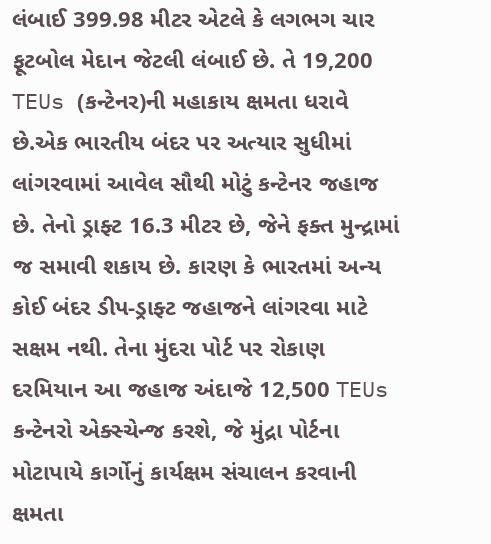લંબાઈ 399.98 મીટર એટલે કે લગભગ ચાર ફૂટબોલ મેદાન જેટલી લંબાઈ છે. તે 19,200 TEUs (કન્ટેનર)ની મહાકાય ક્ષમતા ધરાવે છે.એક ભારતીય બંદર પર અત્યાર સુધીમાં લાંગરવામાં આવેલ સૌથી મોટું કન્ટેનર જહાજ છે. તેનો ડ્રાફ્ટ 16.3 મીટર છે, જેને ફક્ત મુન્દ્રામાં જ સમાવી શકાય છે. કારણ કે ભારતમાં અન્ય કોઈ બંદર ડીપ-ડ્રાફ્ટ જહાજને લાંગરવા માટે સક્ષમ નથી. તેના મુંદરા પોર્ટ પર રોકાણ દરમિયાન આ જહાજ અંદાજે 12,500 TEUs કન્ટેનરો એક્સ્ચેન્જ કરશે, જે મુંદ્રા પોર્ટના મોટાપાયે કાર્ગોનું કાર્યક્ષમ સંચાલન કરવાની ક્ષમતા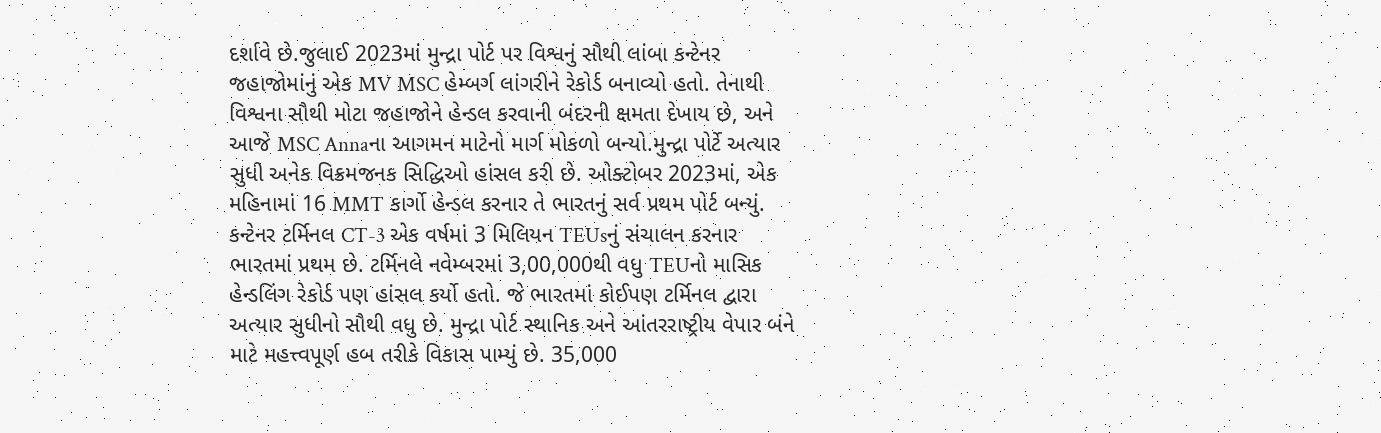દર્શાવે છે.જુલાઈ 2023માં મુન્દ્રા પોર્ટ પર વિશ્વનું સૌથી લાંબા કન્ટેનર જહાજોમાંનું એક MV MSC હેમ્બર્ગ લાંગરીને રેકોર્ડ બનાવ્યો હતો. તેનાથી વિશ્વના સૌથી મોટા જહાજોને હેન્ડલ કરવાની બંદરની ક્ષમતા દેખાય છે, અને આજે MSC Annaના આગમન માટેનો માર્ગ મોકળો બન્યો.મુન્દ્રા પોર્ટે અત્યાર સુધી અનેક વિક્રમજનક સિદ્ધિઓ હાંસલ કરી છે. ઓક્ટોબર 2023માં, એક મહિનામાં 16 MMT કાર્ગો હેન્ડલ કરનાર તે ભારતનું સર્વ પ્રથમ પોર્ટ બન્યું. કન્ટેનર ટર્મિનલ CT-3 એક વર્ષમાં 3 મિલિયન TEUsનું સંચાલન કરનાર ભારતમાં પ્રથમ છે. ટર્મિનલે નવેમ્બરમાં 3,00,000થી વધુ TEUનો માસિક હેન્ડલિંગ રેકોર્ડ પણ હાંસલ કર્યો હતો. જે ભારતમાં કોઈપણ ટર્મિનલ દ્વારા અત્યાર સુધીનો સૌથી વધુ છે. મુન્દ્રા પોર્ટ સ્થાનિક અને આંતરરાષ્ટ્રીય વેપાર બંને માટે મહત્ત્વપૂર્ણ હબ તરીકે વિકાસ પામ્યું છે. 35,000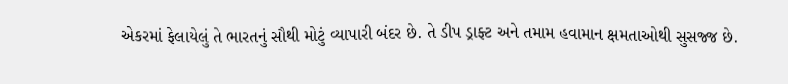એકરમાં ફેલાયેલું તે ભારતનું સૌથી મોટું વ્યાપારી બંદર છે. તે ડીપ ડ્રાફ્ટ અને તમામ હવામાન ક્ષમતાઓથી સુસજ્જ છે.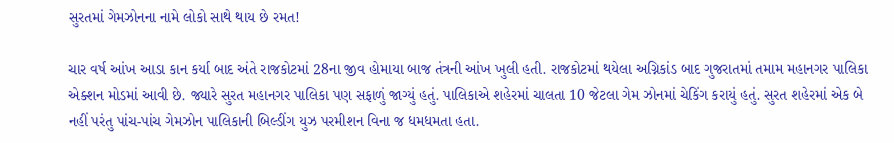સુરતમાં ગેમઝોનના નામે લોકો સાથે થાય છે રમત!

ચાર વર્ષ આંખ આડા કાન કર્યા બાદ અંતે રાજકોટમાં 28ના જીવ હોમાયા બાજ તંત્રની આંખ ખુલી હતી. રાજકોટમાં થયેલા અગ્નિકાંડ બાદ ગુજરાતમાં તમામ મહાનગર પાલિકા એક્શન મોડમાં આવી છે. જ્યારે સુરત મહાનગર પાલિકા પણ સફાળું જાગ્યું હતું. પાલિકાએ શહેરમાં ચાલતા 10 જેટલા ગેમ ઝોનમાં ચેકિંગ કરાયું હતું. સુરત શહેરમાં એક બે નહીં પરંતુ પાંચ-પાંચ ગેમઝોન પાલિકાની બિલ્ડીંગ યુઝ પરમીશન વિના જ ધમધમતા હતા.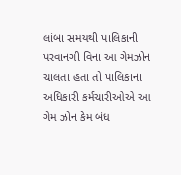લાંબા સમયથી પાલિકાની પરવાનગી વિના આ ગેમઝોન ચાલતા હતા તો પાલિકાના અધિકારી કર્મચારીઓએ આ ગેમ ઝોન કેમ બંધ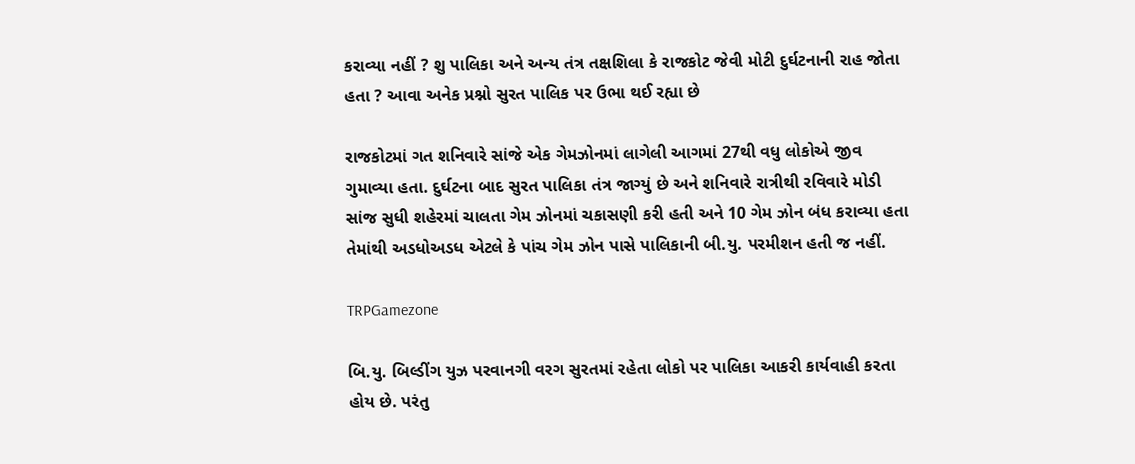કરાવ્યા નહીં ? શુ પાલિકા અને અન્ય તંત્ર તક્ષશિલા કે રાજકોટ જેવી મોટી દુર્ઘટનાની રાહ જોતા હતા ? આવા અનેક પ્રશ્નો સુરત પાલિક પર ઉભા થઈ રહ્યા છે

રાજકોટમાં ગત શનિવારે સાંજે એક ગેમઝોનમાં લાગેલી આગમાં 27થી વધુ લોકોએ જીવ ગુમાવ્યા હતા. દુર્ઘટના બાદ સુરત પાલિકા તંત્ર જાગ્યું છે અને શનિવારે રાત્રીથી રવિવારે મોડી સાંજ સુધી શહેરમાં ચાલતા ગેમ ઝોનમાં ચકાસણી કરી હતી અને 10 ગેમ ઝોન બંધ કરાવ્યા હતા તેમાંથી અડધોઅડધ એટલે કે પાંચ ગેમ ઝોન પાસે પાલિકાની બી.યુ. પરમીશન હતી જ નહીં.

TRPGamezone

બિ.યુ. બિલ્ડીંગ યુઝ પરવાનગી વરગ સુરતમાં રહેતા લોકો પર પાલિકા આકરી કાર્યવાહી કરતા હોય છે. પરંતુ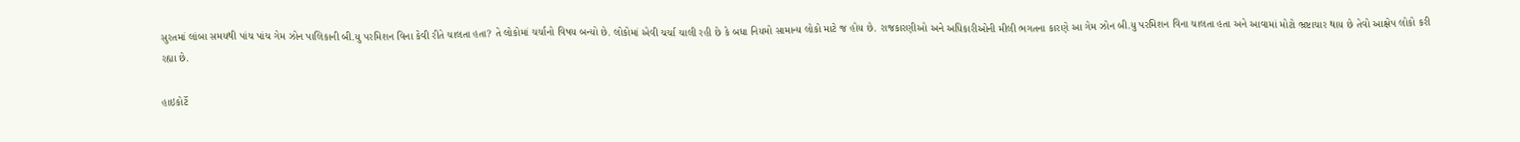સુરતમાં લાંબા સમયથી પાંચ પાંચ ગેમ ઝોન પાલિકાની બી.યુ પરમિશન વિના કેવી રીતે ચાલતા હતા? તે લોકોમાં ચર્ચાનો વિષય બન્યો છે. લોકોમાં એવી ચર્ચા ચાલી રહી છે કે બધા નિયમો સામાન્ય લોકો માટે જ હોય છે. રાજકારણીઓ અને અધિકારીઓની મીલી ભગતના કારણે આ ગેમ ઝોન બી.યુ પરમિશન વિના ચાલતા હતા અને આવામાં મોટો ભ્રષ્ટાચાર થાય છે તેવો આક્ષેપ લોકો કરી રહ્યા છે.

હાઇકોર્ટે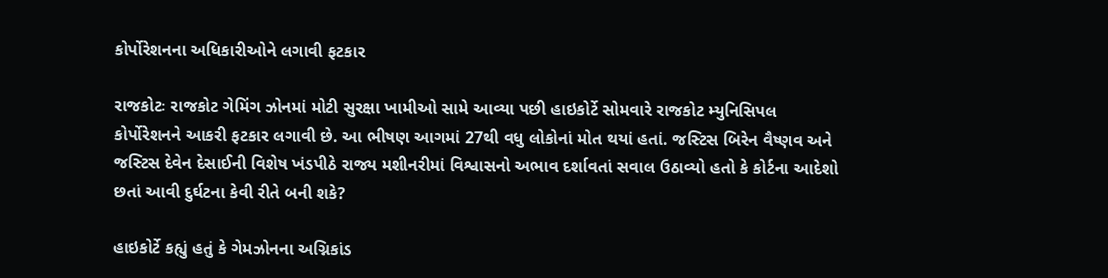કોર્પોરેશનના અધિકારીઓને લગાવી ફટકાર

રાજકોટઃ રાજકોટ ગેમિંગ ઝોનમાં મોટી સુરક્ષા ખામીઓ સામે આવ્યા પછી હાઇકોર્ટે સોમવારે રાજકોટ મ્યુનિસિપલ કોર્પોરેશનને આકરી ફટકાર લગાવી છે. આ ભીષણ આગમાં 27થી વધુ લોકોનાં મોત થયાં હતાં. જસ્ટિસ બિરેન વૈષ્ણવ અને જસ્ટિસ દેવેન દેસાઈની વિશેષ ખંડપીઠે રાજ્ય મશીનરીમાં વિશ્વાસનો અભાવ દર્શાવતાં સવાલ ઉઠાવ્યો હતો કે કોર્ટના આદેશો છતાં આવી દુર્ઘટના કેવી રીતે બની શકે?

હાઇકોર્ટે કહ્યું હતું કે ગેમઝોનના અગ્નિકાંડ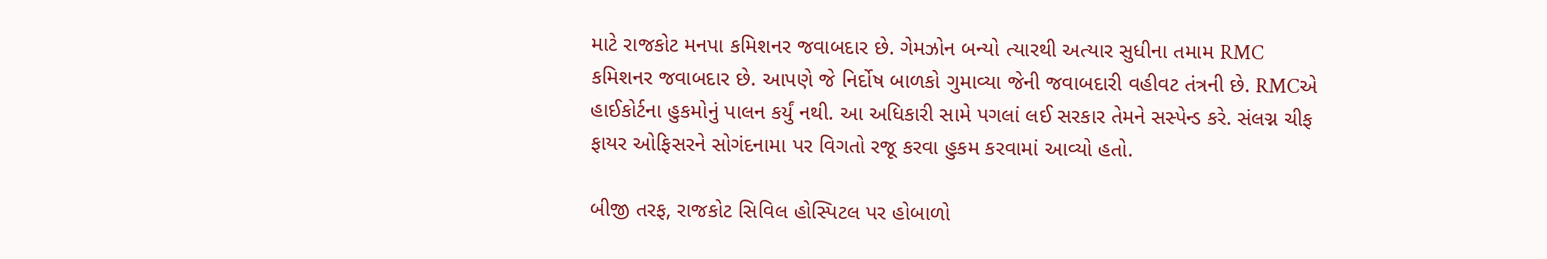માટે રાજકોટ મનપા કમિશનર જવાબદાર છે. ગેમઝોન બન્યો ત્યારથી અત્યાર સુધીના તમામ RMC કમિશનર જવાબદાર છે. આપણે જે નિર્દોષ બાળકો ગુમાવ્યા જેની જવાબદારી વહીવટ તંત્રની છે. RMCએ હાઈકોર્ટના હુકમોનું પાલન કર્યું નથી. આ અધિકારી સામે પગલાં લઈ સરકાર તેમને સસ્પેન્ડ કરે. સંલગ્ન ચીફ ફાયર ઓફિસરને સોગંદનામા પર વિગતો રજૂ કરવા હુકમ કરવામાં આવ્યો હતો.

બીજી તરફ, રાજકોટ સિવિલ હોસ્પિટલ પર હોબાળો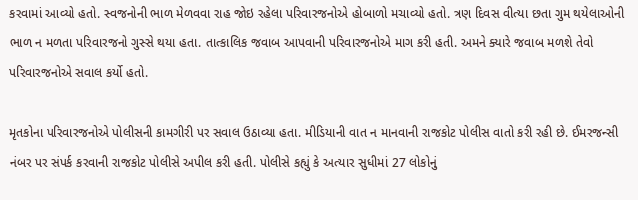કરવામાં આવ્યો હતો. સ્વજનોની ભાળ મેળવવા રાહ જોઇ રહેલા પરિવારજનોએ હોબાળો મચાવ્યો હતો. ત્રણ દિવસ વીત્યા છતા ગુમ થયેલાઓની ભાળ ન મળતા પરિવારજનો ગુસ્સે થયા હતા. તાત્કાલિક જવાબ આપવાની પરિવારજનોએ માગ કરી હતી. અમને ક્યારે જવાબ મળશે તેવો પરિવારજનોએ સવાલ કર્યો હતો.

મૃતકોના પરિવારજનોએ પોલીસની કામગીરી પર સવાલ ઉઠાવ્યા હતા. મીડિયાની વાત ન માનવાની રાજકોટ પોલીસ વાતો કરી રહી છે. ઈમરજન્સી નંબર પર સંપર્ક કરવાની રાજકોટ પોલીસે અપીલ કરી હતી. પોલીસે કહ્યું કે અત્યાર સુધીમાં 27 લોકોનું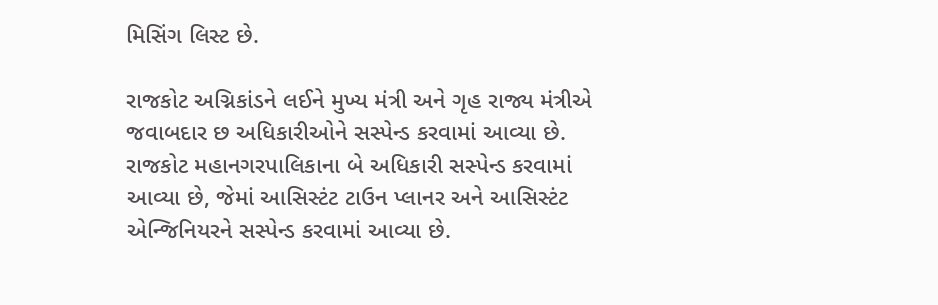મિસિંગ લિસ્ટ છે.

રાજકોટ અગ્નિકાંડને લઈને મુખ્ય મંત્રી અને ગૃહ રાજ્ય મંત્રીએ જવાબદાર છ અધિકારીઓને સસ્પેન્ડ કરવામાં આવ્યા છે. રાજકોટ મહાનગરપાલિકાના બે અધિકારી સસ્પેન્ડ કરવામાં આવ્યા છે, જેમાં આસિસ્ટંટ ટાઉન પ્લાનર અને આસિસ્ટંટ એન્જિનિયરને સસ્પેન્ડ કરવામાં આવ્યા છે.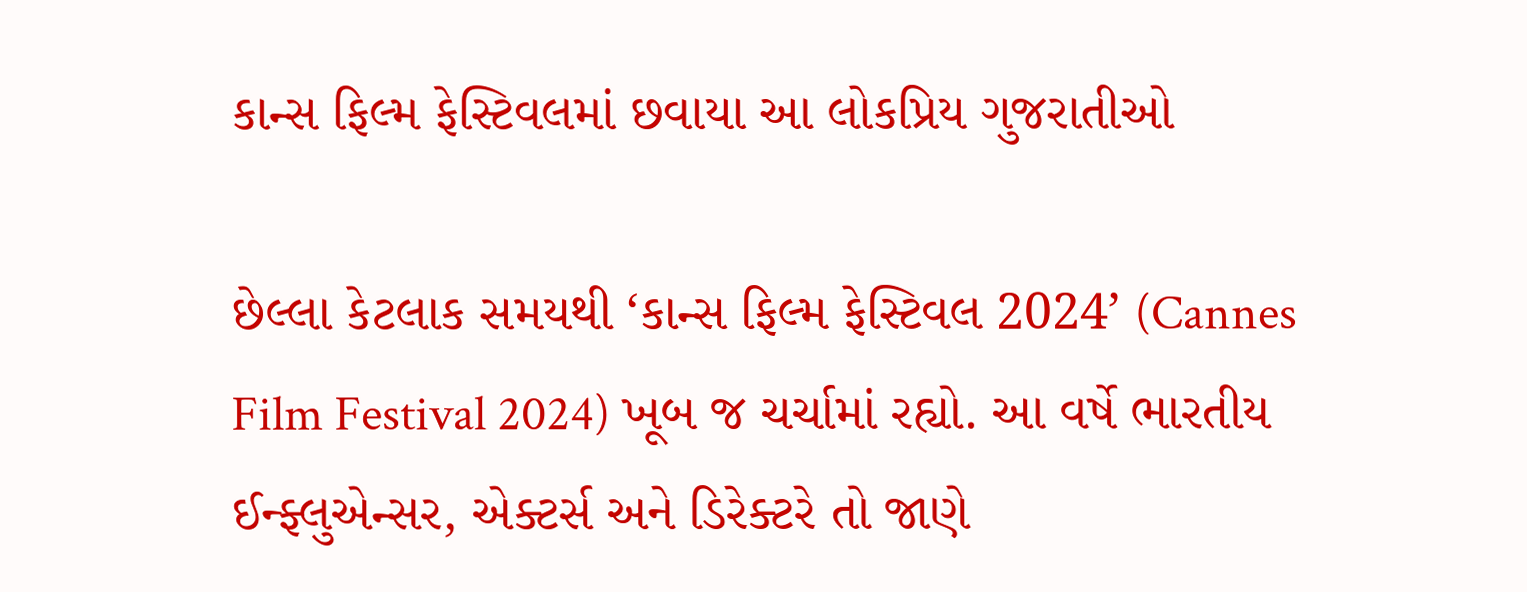કાન્સ ફિલ્મ ફેસ્ટિવલમાં છવાયા આ લોકપ્રિય ગુજરાતીઓ

છેલ્લા કેટલાક સમયથી ‘કાન્સ ફિલ્મ ફેસ્ટિવલ 2024’ (Cannes Film Festival 2024) ખૂબ જ ચર્ચામાં રહ્યો. આ વર્ષે ભારતીય ઈન્ફ્લુએન્સર, એક્ટર્સ અને ડિરેક્ટરે તો જાણે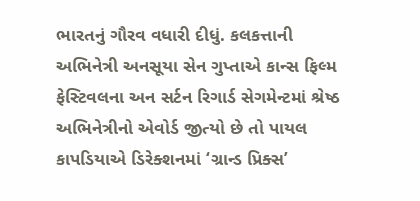ભારતનું ગૌરવ વધારી દીધું. કલકત્તાની અભિનેત્રી અનસૂયા સેન ગુપ્તાએ કાન્સ ફિલ્મ ફેસ્ટિવલના અન સર્ટન રિગાર્ડ સેગમેન્ટમાં શ્રેષ્ઠ અભિનેત્રીનો એવોર્ડ જીત્યો છે તો પાયલ કાપડિયાએ ડિરેક્શનમાં ‘ગ્રાન્ડ પ્રિક્સ’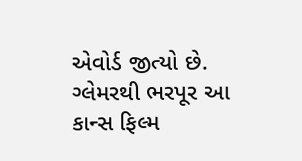એવોર્ડ જીત્યો છે. ગ્લેમરથી ભરપૂર આ કાન્સ ફિલ્મ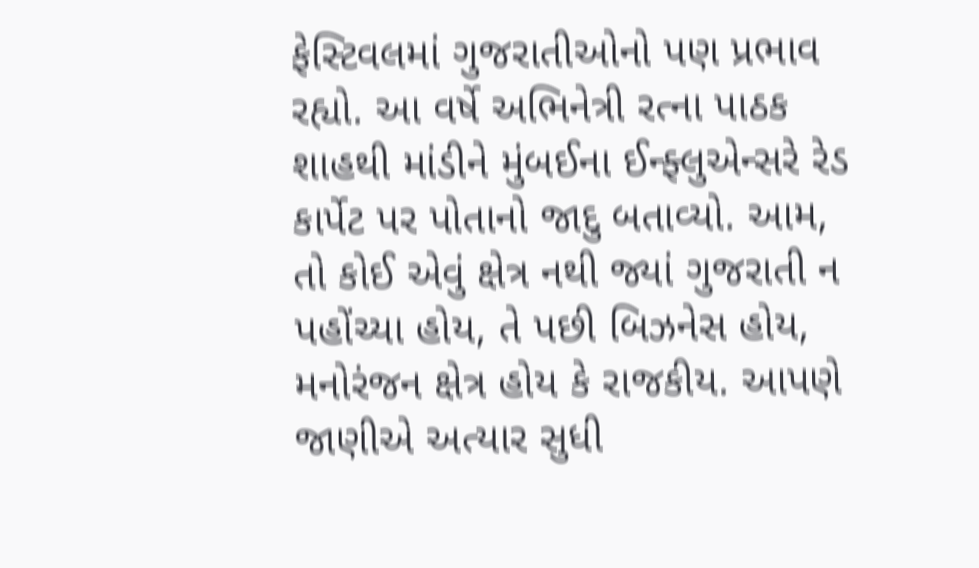ફેસ્ટિવલમાં ગુજરાતીઓનો પણ પ્રભાવ રહ્યો. આ વર્ષે અભિનેત્રી રત્ના પાઠક શાહથી માંડીને મુંબઈના ઈન્ફ્લુએન્સરે રેડ કાર્પેટ પર પોતાનો જાદુ બતાવ્યો. આમ, તો કોઈ એવું ક્ષેત્ર નથી જ્યાં ગુજરાતી ન પહોંચ્યા હોય, તે પછી બિઝનેસ હોય, મનોરંજન ક્ષેત્ર હોય કે રાજકીય. આપણે જાણીએ અત્યાર સુધી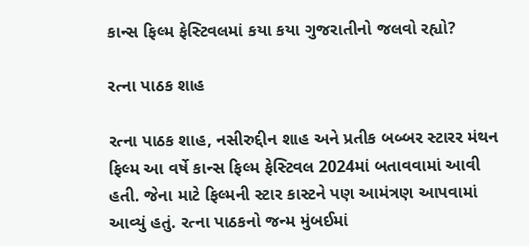કાન્સ ફિલ્મ ફેસ્ટિવલમાં કયા કયા ગુજરાતીનો જલવો રહ્યો?

રત્ના પાઠક શાહ

રત્ના પાઠક શાહ, નસીરુદ્દીન શાહ અને પ્રતીક બબ્બર સ્ટારર મંથન ફિલ્મ આ વર્ષે કાન્સ ફિલ્મ ફેસ્ટિવલ 2024માં બતાવવામાં આવી હતી. જેના માટે ફિલ્મની સ્ટાર કાસ્ટને પણ આમંત્રણ આપવામાં આવ્યું હતું. રત્ના પાઠકનો જન્મ મુંબઈમાં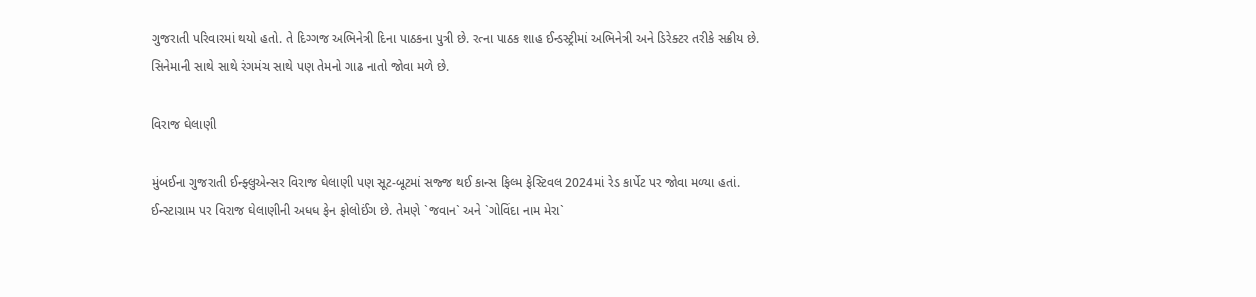ગુજરાતી પરિવારમાં થયો હતો. તે દિગ્ગજ અભિનેત્રી દિના પાઠકના પુત્રી છે. રત્ના પાઠક શાહ ઈન્ડસ્ટ્રીમાં અભિનેત્રી અને ડિરેક્ટર તરીકે સક્રીય છે. સિનેમાની સાથે સાથે રંગમંચ સાથે પણ તેમનો ગાઢ નાતો જોવા મળે છે.

વિરાજ ઘેલાણી

મુંબઈના ગુજરાતી ઈન્ફ્લુએન્સર વિરાજ ઘેલાણી પણ સૂટ-બૂટમાં સજ્જ થઈ કાન્સ ફિલ્મ ફેસ્ટિવલ 2024માં રેડ કાર્પેટ પર જોવા મળ્યા હતાં. ઈન્સ્ટાગ્રામ પર વિરાજ ઘેલાણીની અધધ ફેન ફોલોઈંગ છે. તેમણે `જવાન` અને `ગોવિંદા નામ મેરા`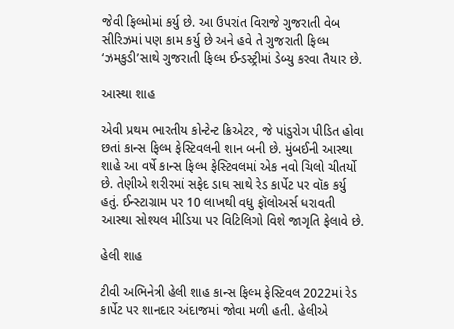જેવી ફિલ્મોમાં કર્યુ છે. આ ઉપરાંત વિરાજે ગુજરાતી વેબ સીરિઝમાં પણ કામ કર્યુ છે અને હવે તે ગુજરાતી ફિલ્મ ‘ઝમકુડી’સાથે ગુજરાતી ફિલ્મ ઈન્ડસ્ટ્રીમાં ડેબ્યુ કરવા તૈયાર છે.

આસ્થા શાહ

એવી પ્રથમ ભારતીય કોન્ટેન્ટ ક્રિએટર, જે પાંડુરોગ પીડિત હોવા છતાં કાન્સ ફિલ્મ ફેસ્ટિવલની શાન બની છે. મુંબઈની આસ્થા શાહે આ વર્ષે કાન્સ ફિલ્મ ફેસ્ટિવલમાં એક નવો ચિલો ચીતર્યો છે. તેણીએ શરીરમાં સફેદ ડાઘ સાથે રેડ કાર્પેટ પર વૉક કર્યુ હતું. ઈન્સ્ટાગ્રામ પર 10 લાખથી વધુ ફૉલોઅર્સ ધરાવતી આસ્થા સોશ્યલ મીડિયા પર વિટિલિગો વિશે જાગૃતિ ફેલાવે છે.

હેલી શાહ

ટીવી અભિનેત્રી હેલી શાહ કાન્સ ફિલ્મ ફેસ્ટિવલ 2022માં રેડ કાર્પેટ પર શાનદાર અંદાજમાં જોવા મળી હતી. હેલીએ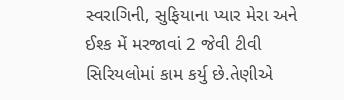સ્વરાગિની, સુફિયાના પ્યાર મેરા અને ઈશ્ક મેં મરજાવાં 2 જેવી ટીવી સિરિયલોમાં કામ કર્યુ છે.તેણીએ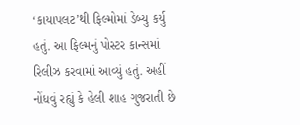‘કાયાપલટ’થી ફિલ્મોમાં ડેબ્યુ કર્યુ હતું. આ ફિલ્મનું પોસ્ટર કાન્સમાં રિલીઝ કરવામાં આવ્યું હતું. અહીં નોંધવું રહ્યું કે હેલી શાહ ગુજરાતી છે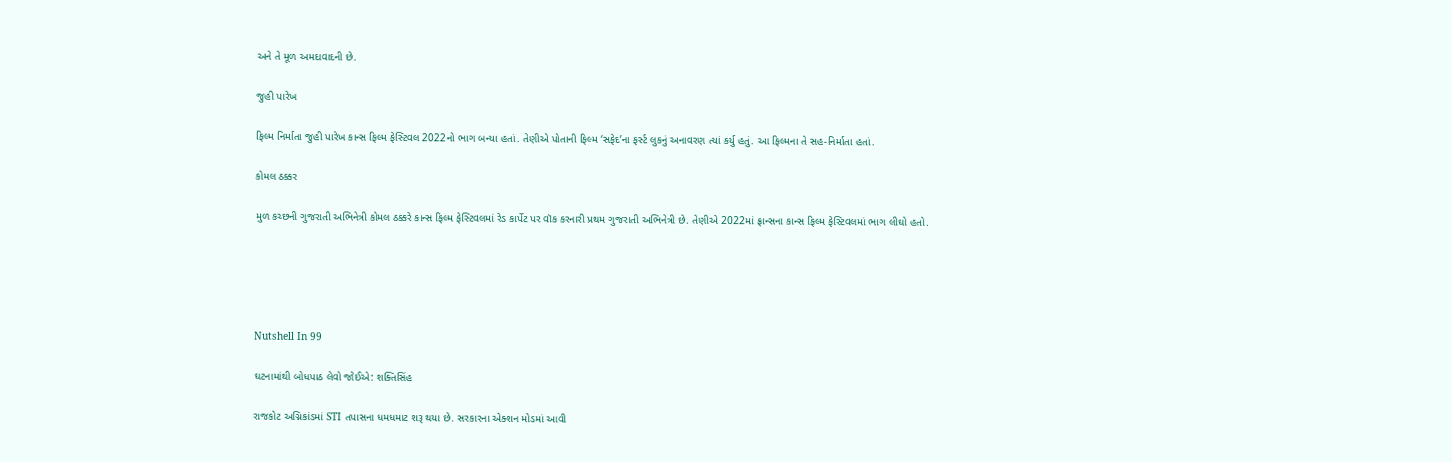અને તે મૂળ અમદાવાદની છે.

જુહી પારેખ

ફિલ્મ નિર્માતા જુહી પારેખ કાન્સ ફિલ્મ ફેસ્ટિવલ 2022નો ભાગ બન્યા હતાં. તેણીએ પોતાની ફિલ્મ ‘સફેદ’ના ફર્સ્ટ લુકનું અનાવરણ ત્યાં કર્યુ હતું. આ ફિલ્મના તે સહ-નિર્માતા હતાં.

કોમલ ઠક્કર

મુળ કચ્છની ગુજરાતી અભિનેત્રી કોમલ ઠક્કરે કાન્સ ફિલ્મ ફેસ્ટિવલમાં રેડ કાર્પેટ પર વૉક કરનારી પ્રથમ ગુજરાતી અભિનેત્રી છે. તેણીએ 2022માં ફ્રાન્સના કાન્સ ફિલ્મ ફેસ્ટિવલમાં ભાગ લીઘો હતો.





Nutshell In 99

ઘટનામાંથી બોધપાઠ લેવો જોઈએ: શક્તિસિંહ

રાજકોટ અગ્નિકાંડમાં STI તપાસના ધમધમાટ શરૂ થયા છે. સરકારના એક્શન મોડમાં આવી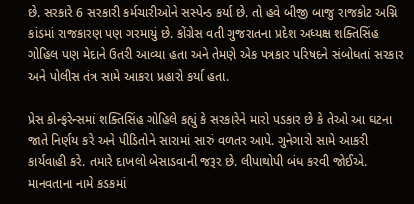છે. સરકારે 6 સરકારી કર્મચારીઓને સસ્પેન્ડ કર્યા છે. તો હવે બીજી બાજુ રાજકોટ અગ્નિ કાંડમાં રાજકારણ પણ ગરમાયું છે. કોંગ્રેસ વતી ગુજરાતના પ્રદેશ અધ્યક્ષ શક્તિસિંહ ગોહિલ પણ મેદાને ઉતરી આવ્યા હતા અને તેમણે એક પત્રકાર પરિષદને સંબોધતાં સરકાર અને પોલીસ તંત્ર સામે આકરા પ્રહારો કર્યા હતા.

પ્રેસ કોન્ફરેન્સમાં શક્તિસિંહ ગોહિલે કહ્યું કે સરકારેને મારો પડકાર છે કે તેઓ આ ઘટના જાતે નિર્ણય કરે અને પીડિતોને સારામાં સારું વળતર આપે. ગુનેગારો સામે આકરી કાર્યવાહી કરે. તમારે દાખલો બેસાડવાની જરૂર છે. લીપાથોપી બંધ કરવી જોઈએ. માનવતાના નામે કડકમાં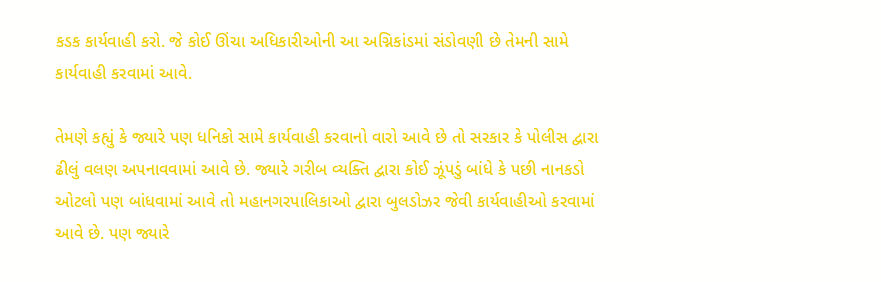કડક કાર્યવાહી કરો. જે કોઈ ઊંચા અધિકારીઓની આ અગ્નિકાંડમાં સંડોવણી છે તેમની સામે કાર્યવાહી કરવામાં આવે.

તેમણે કહ્યું કે જ્યારે પણ ધનિકો સામે કાર્યવાહી કરવાનો વારો આવે છે તો સરકાર કે પોલીસ દ્વારા ઢીલું વલણ અપનાવવામાં આવે છે. જ્યારે ગરીબ વ્યક્તિ દ્વારા કોઈ ઝૂંપડું બાંધે કે પછી નાનકડો ઓટલો પણ બાંધવામાં આવે તો મહાનગરપાલિકાઓ દ્વારા બુલડોઝર જેવી કાર્યવાહીઓ કરવામાં આવે છે. પણ જ્યારે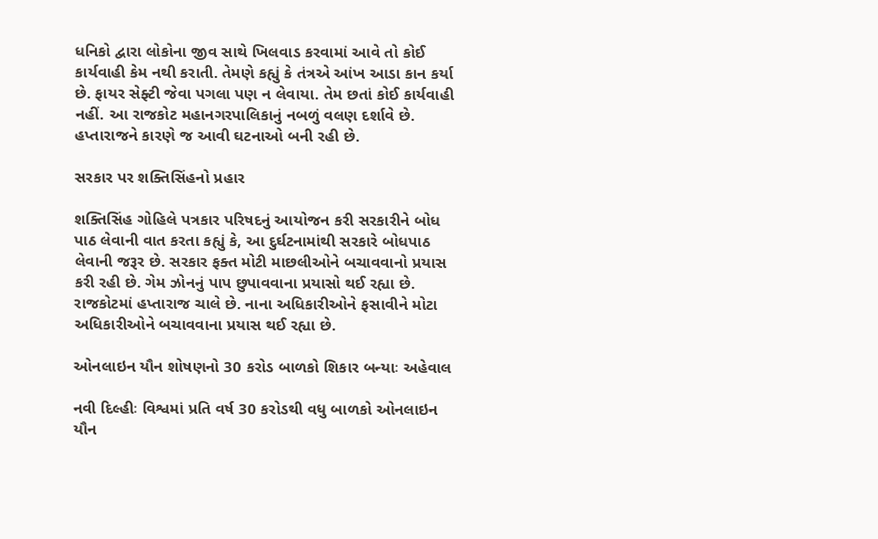ધનિકો દ્વારા લોકોના જીવ સાથે ખિલવાડ કરવામાં આવે તો કોઈ કાર્યવાહી કેમ નથી કરાતી. તેમણે કહ્યું કે તંત્રએ આંખ આડા કાન કર્યા છે. ફાયર સેફ્ટી જેવા પગલા પણ ન લેવાયા. તેમ છતાં કોઈ કાર્યવાહી નહીં. આ રાજકોટ મહાનગરપાલિકાનું નબળું વલણ દર્શાવે છે. હપ્તારાજને કારણે જ આવી ઘટનાઓ બની રહી છે.

સરકાર પર શક્તિસિંહનો પ્રહાર

શક્તિસિંહ ગોહિલે પત્રકાર પરિષદનું આયોજન કરી સરકારીને બોધ પાઠ લેવાની વાત કરતા કહ્યું કે, આ દુર્ઘટનામાંથી સરકારે બોધપાઠ લેવાની જરૂર છે. સરકાર ફક્ત મોટી માછલીઓને બચાવવાનો પ્રયાસ કરી રહી છે. ગેમ ઝોનનું પાપ છુપાવવાના પ્રયાસો થઈ રહ્યા છે. રાજકોટમાં હપ્તારાજ ચાલે છે. નાના અધિકારીઓને ફસાવીને મોટા અધિકારીઓને બચાવવાના પ્રયાસ થઈ રહ્યા છે.

ઓનલાઇન યૌન શોષણનો 30 કરોડ બાળકો શિકાર બન્યાઃ અહેવાલ

નવી દિલ્હીઃ વિશ્વમાં પ્રતિ વર્ષ 30 કરોડથી વધુ બાળકો ઓનલાઇન યૌન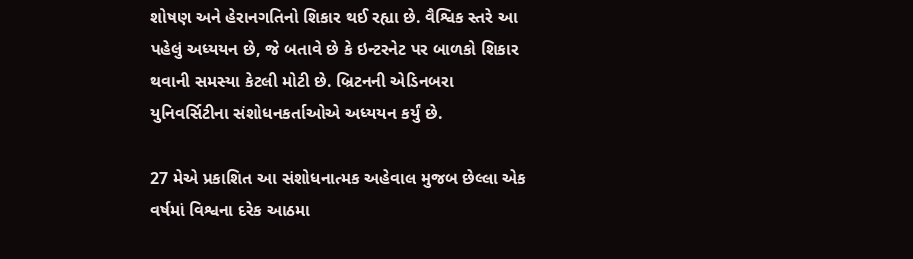શોષણ અને હેરાનગતિનો શિકાર થઈ રહ્યા છે. વૈશ્વિક સ્તરે આ પહેલું અધ્યયન છે, જે બતાવે છે કે ઇન્ટરનેટ પર બાળકો શિકાર થવાની સમસ્યા કેટલી મોટી છે. બ્રિટનની એડિનબરા યુનિવર્સિટીના સંશોધનકર્તાઓએ અધ્યયન કર્યું છે.

27 મેએ પ્રકાશિત આ સંશોધનાત્મક અહેવાલ મુજબ છેલ્લા એક વર્ષમાં વિશ્વના દરેક આઠમા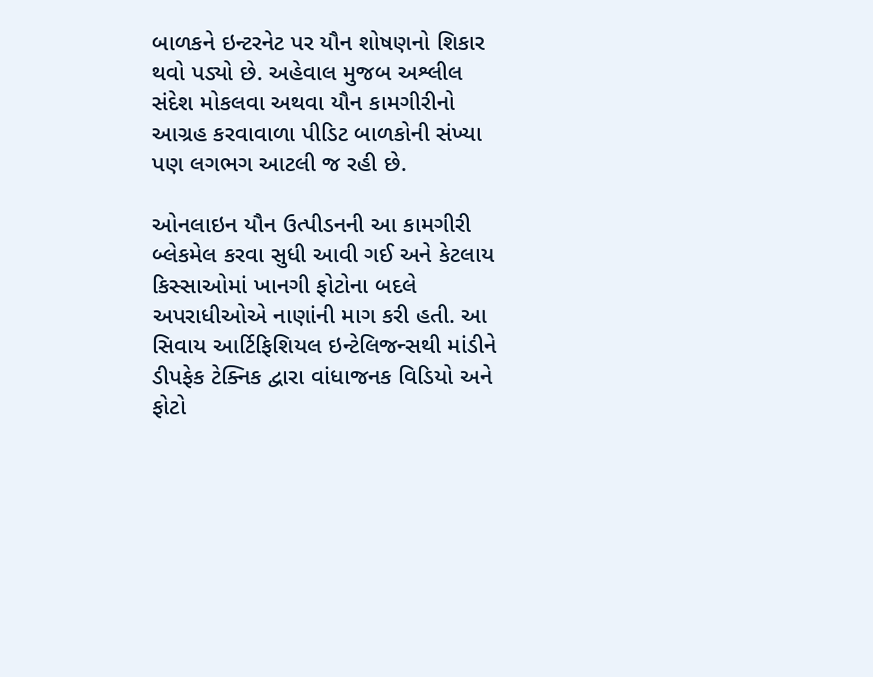બાળકને ઇન્ટરનેટ પર યૌન શોષણનો શિકાર થવો પડ્યો છે. અહેવાલ મુજબ અશ્લીલ સંદેશ મોકલવા અથવા યૌન કામગીરીનો આગ્રહ કરવાવાળા પીડિટ બાળકોની સંખ્યા પણ લગભગ આટલી જ રહી છે.

ઓનલાઇન યૌન ઉત્પીડનની આ કામગીરી બ્લેકમેલ કરવા સુધી આવી ગઈ અને કેટલાય કિસ્સાઓમાં ખાનગી ફોટોના બદલે અપરાધીઓએ નાણાંની માગ કરી હતી. આ સિવાય આર્ટિફિશિયલ ઇન્ટેલિજન્સથી માંડીને ડીપફેક ટેક્નિક દ્વારા વાંધાજનક વિડિયો અને ફોટો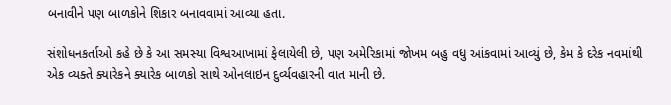બનાવીને પણ બાળકોને શિકાર બનાવવામાં આવ્યા હતા.

સંશોધનકર્તાઓ કહે છે કે આ સમસ્યા વિશ્વઆખામાં ફેલાયેલી છે, પણ અમેરિકામાં જોખમ બહુ વધુ આંકવામાં આવ્યું છે, કેમ કે દરેક નવમાંથી એક વ્યક્તે ક્યારેકને ક્યારેક બાળકો સાથે ઓનલાઇન દુર્વ્યવહારની વાત માની છે.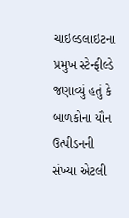ચાઇલ્ડલાઇટના પ્રમુખ સ્ટેન્ફીલ્ડે જણાવ્યું હતું કે બાળકોના યૌન ઉત્પીડનની સંખ્યા એટલી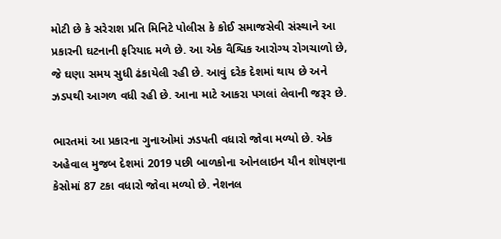મોટી છે કે સરેરાશ પ્રતિ મિનિટે પોલીસ કે કોઈ સમાજસેવી સંસ્થાને આ પ્રકારની ઘટનાની ફરિયાદ મળે છે. આ એક વૈશ્વિક આરોગ્ય રોગચાળો છે, જે ઘણા સમય સુધી ઢંકાયેલી રહી છે. આવું દરેક દેશમાં થાય છે અને ઝડપથી આગળ વધી રહી છે. આના માટે આકરા પગલાં લેવાની જરૂર છે.

ભારતમાં આ પ્રકારના ગુનાઓમાં ઝડપતી વધારો જોવા મળ્યો છે. એક અહેવાલ મુજબ દેશમાં 2019 પછી બાળકોના ઓનલાઇન યૌન શોષણના કેસોમાં 87 ટકા વધારો જોવા મળ્યો છે. નેશનલ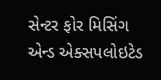સેન્ટર ફોર મિસિંગ એન્ડ એક્સપલોઇટેડ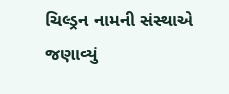ચિલ્ડ્રન નામની સંસ્થાએ જણાવ્યું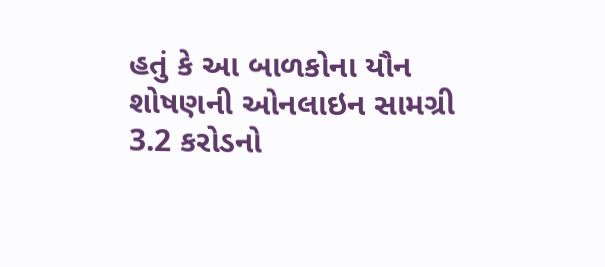હતું કે આ બાળકોના યૌન શોષણની ઓનલાઇન સામગ્રી 3.2 કરોડનો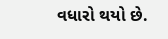વધારો થયો છે.